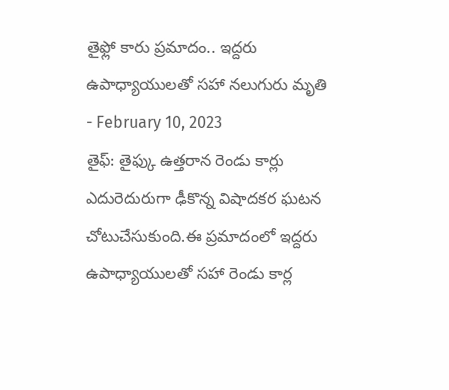తైఫ్లో కారు ప్రమాదం.. ఇద్దరు ఉపాధ్యాయులతో సహా నలుగురు మృతి
- February 10, 2023
తైఫ్: తైఫ్కు ఉత్తరాన రెండు కార్లు ఎదురెదురుగా ఢీకొన్న విషాదకర ఘటన చోటుచేసుకుంది.ఈ ప్రమాదంలో ఇద్దరు ఉపాధ్యాయులతో సహా రెండు కార్ల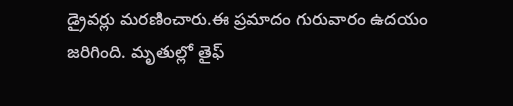డ్రైవర్లు మరణించారు.ఈ ప్రమాదం గురువారం ఉదయం జరిగింది. మృతుల్లో తైఫ్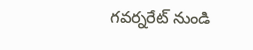గవర్నరేట్ నుండి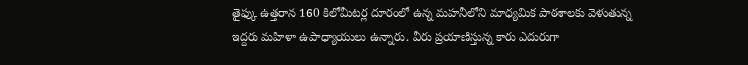తైఫ్కు ఉత్తరాన 160 కిలోమీటర్ల దూరంలో ఉన్న మహనీలోని మాధ్యమిక పాఠశాలకు వెళుతున్న ఇద్దరు మహిళా ఉపాధ్యాయులు ఉన్నారు. వీరు ప్రయాణిస్తున్న కారు ఎదురుగా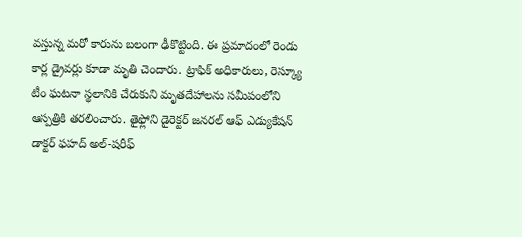వస్తున్న మరో కారును బలంగా ఢీకొట్టింది. ఈ ప్రమాదంలో రెండు కార్ల డ్రైవర్లు కూడా మృతి చెందారు. ట్రాఫిక్ అధికారులు, రెస్క్యూ టీం ఘటనా స్థలానికి చేరుకుని మృతదేహాలను సమీపంలోని ఆస్పత్రికి తరలించారు. తైఫ్లోని డైరెక్టర్ జనరల్ ఆఫ్ ఎడ్యుకేషన్ డాక్టర్ ఫహద్ అల్-షరీఫ్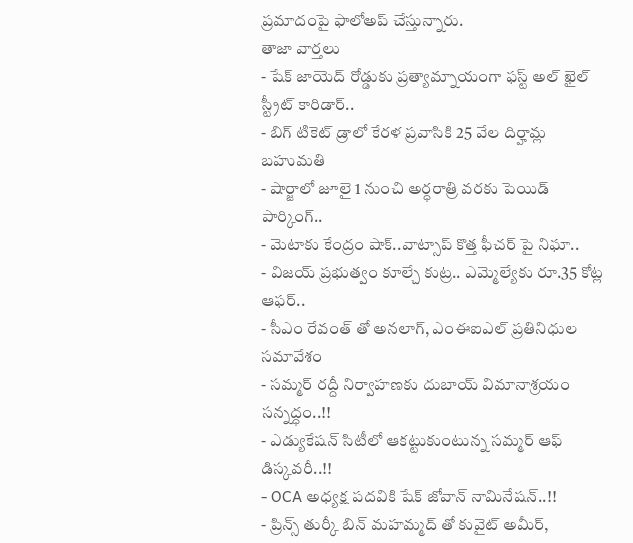ప్రమాదంపై ఫాలోఅప్ చేస్తున్నారు.
తాజా వార్తలు
- షేక్ జాయెద్ రోడ్డుకు ప్రత్యామ్నాయంగా ఫస్ట్ అల్ ఖైల్ స్ట్రీట్ కారిడార్..
- బిగ్ టికెట్ డ్రాలో కేరళ ప్రవాసికి 25 వేల దిర్హామ్ల బహుమతి
- షార్జాలో జూలై 1 నుంచి అర్ధరాత్రి వరకు పెయిడ్ పార్కింగ్..
- మెటాకు కేంద్రం షాక్..వాట్సాప్ కొత్త ఫీచర్ పై నిఘా..
- విజయ్ ప్రభుత్వం కూల్చే కుట్ర.. ఎమ్మెల్యేకు రూ.35 కోట్ల ఆఫర్..
- సీఎం రేవంత్ తో అనలాగ్, ఎంఈఐఎల్ ప్రతినిధుల సమావేశం
- సమ్మర్ రద్దీ నిర్వాహణకు దుబాయ్ విమానాశ్రయం సన్నద్ధం..!!
- ఎడ్యుకేషన్ సిటీలో ఆకట్టుకుంటున్న సమ్మర్ ఆఫ్ డిస్కవరీ..!!
- OCA అధ్యక్ష పదవికి షేక్ జోవాన్ నామినేషన్..!!
- ప్రిన్స్ తుర్కీ బిన్ మహమ్మద్ తో కువైట్ అమీర్,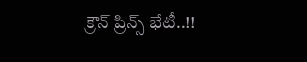క్రౌన్ ప్రిన్స్ భేటీ..!!